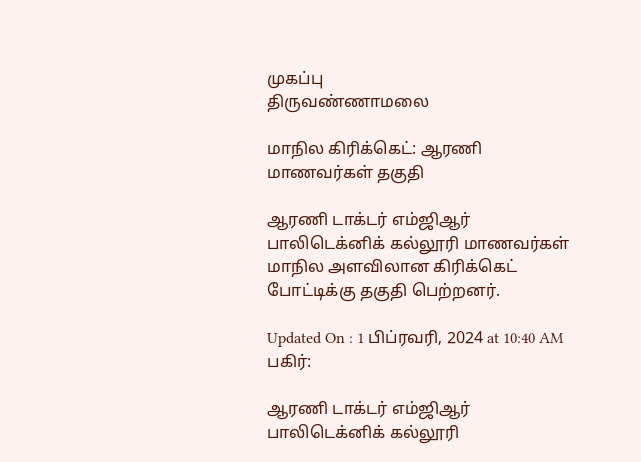முகப்பு
திருவண்ணாமலை

மாநில கிரிக்கெட்: ஆரணி மாணவர்கள் தகுதி

ஆரணி டாக்டர் எம்ஜிஆர் பாலிடெக்னிக் கல்லூரி மாணவர்கள் மாநில அளவிலான கிரிக்கெட் போட்டிக்கு தகுதி பெற்றனர்.

Updated On : 1 பிப்ரவரி, 2024 at 10:40 AM
பகிர்:

ஆரணி டாக்டர் எம்ஜிஆர் பாலிடெக்னிக் கல்லூரி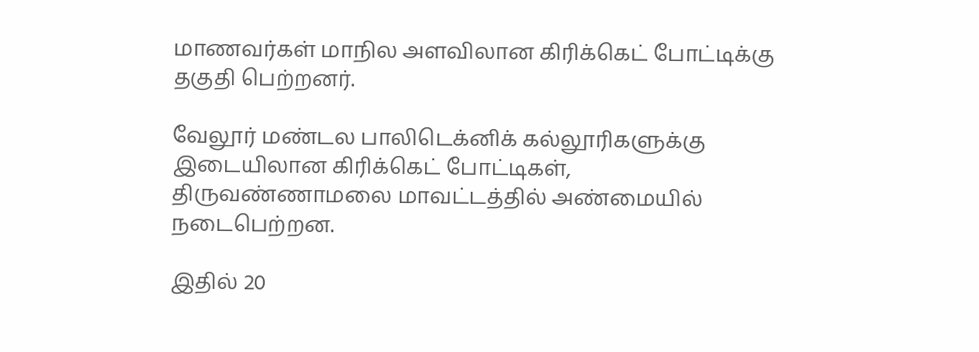மாணவர்கள் மாநில அளவிலான கிரிக்கெட் போட்டிக்கு தகுதி பெற்றனர்.

வேலூர் மண்டல பாலிடெக்னிக் கல்லூரிகளுக்கு இடையிலான கிரிக்கெட் போட்டிகள், திருவண்ணாமலை மாவட்டத்தில் அண்மையில் நடைபெற்றன.

இதில் 20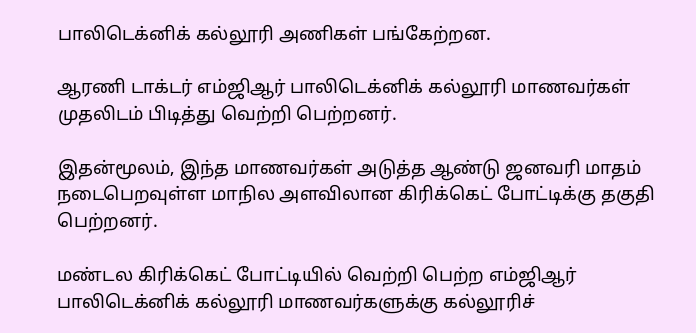பாலிடெக்னிக் கல்லூரி அணிகள் பங்கேற்றன.

ஆரணி டாக்டர் எம்ஜிஆர் பாலிடெக்னிக் கல்லூரி மாணவர்கள் முதலிடம் பிடித்து வெற்றி பெற்றனர்.

இதன்மூலம், இந்த மாணவர்கள் அடுத்த ஆண்டு ஜனவரி மாதம் நடைபெறவுள்ள மாநில அளவிலான கிரிக்கெட் போட்டிக்கு தகுதி பெற்றனர்.

மண்டல கிரிக்கெட் போட்டியில் வெற்றி பெற்ற எம்ஜிஆர் பாலிடெக்னிக் கல்லூரி மாணவர்களுக்கு கல்லூரிச்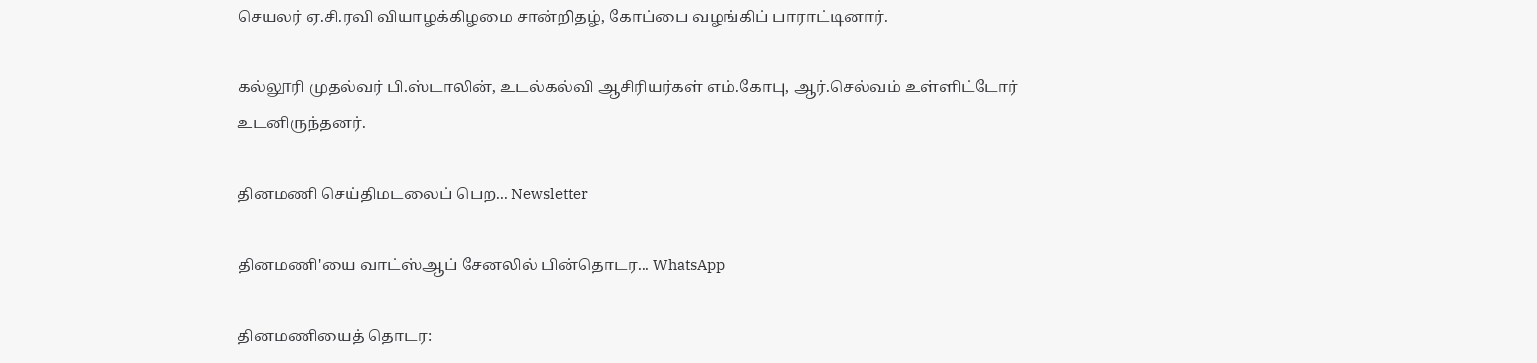செயலர் ஏ.சி.ரவி வியாழக்கிழமை சான்றிதழ், கோப்பை வழங்கிப் பாராட்டினார்.

கல்லூரி முதல்வர் பி.ஸ்டாலின், உடல்கல்வி ஆசிரியர்கள் எம்.கோபு, ஆர்.செல்வம் உள்ளிட்டோர் உடனிருந்தனர்.

தினமணி செய்திமடலைப் பெற... Newsletter

தினமணி'யை வாட்ஸ்ஆப் சேனலில் பின்தொடர... WhatsApp

தினமணியைத் தொடர: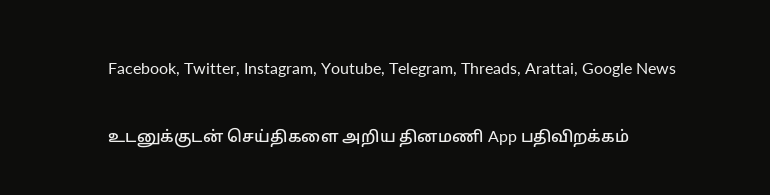Facebook, Twitter, Instagram, Youtube, Telegram, Threads, Arattai, Google News

உடனுக்குடன் செய்திகளை அறிய தினமணி App பதிவிறக்கம்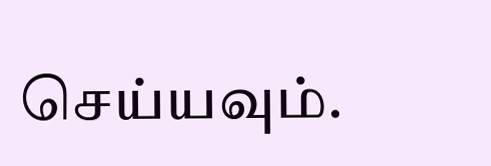செய்யவும்.